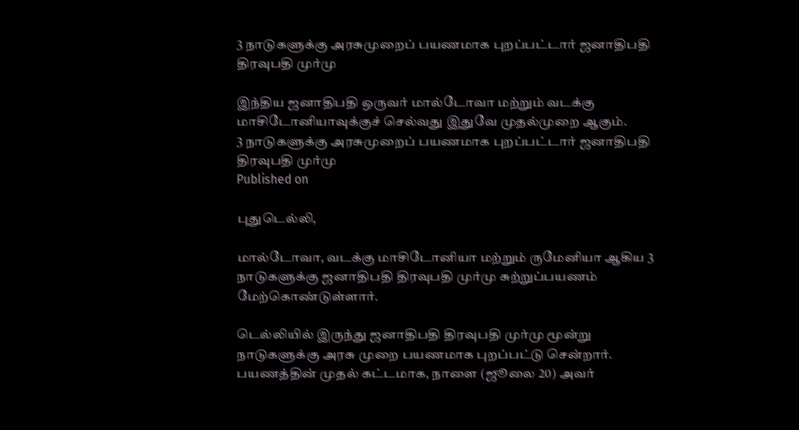3 நாடுகளுக்கு அரசுமுறைப் பயணமாக புறப்பட்டார் ஜனாதிபதி திரவுபதி முர்மு

இந்திய ஜனாதிபதி ஒருவர் மால்டோவா மற்றும் வடக்கு மாசிடோனியாவுக்குச் செல்வது இதுவே முதல்முறை ஆகும்.
3 நாடுகளுக்கு அரசுமுறைப் பயணமாக புறப்பட்டார் ஜனாதிபதி திரவுபதி முர்மு
Published on

புதுடெல்லி,

மால்டோவா, வடக்கு மாசிடோனியா மற்றும் ருமேனியா ஆகிய 3 நாடுகளுக்கு ஜனாதிபதி திரவுபதி முர்மு சுற்றுப்பயணம் மேற்கொண்டுள்ளார்.

டெல்லியில் இருந்து ஜனாதிபதி திரவுபதி முர்மு மூன்று நாடுகளுக்கு அரசு முறை பயணமாக புறப்பட்டு சென்றார். பயணத்தின் முதல் கட்டமாக, நாளை (ஜூலை 20) அவர்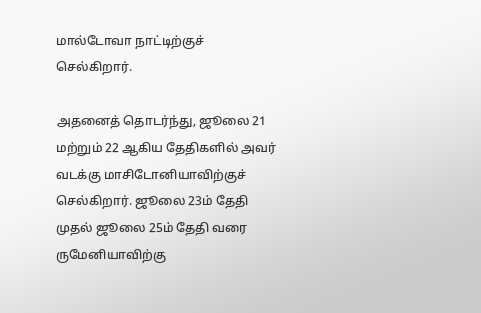மால்டோவா நாட்டிற்குச் செல்கிறார்.

அதனைத் தொடர்ந்து, ஜூலை 21 மற்றும் 22 ஆகிய தேதிகளில் அவர் வடக்கு மாசிடோனியாவிற்குச் செல்கிறார். ஜூலை 23ம் தேதி முதல் ஜூலை 25ம் தேதி வரை ருமேனியாவிற்கு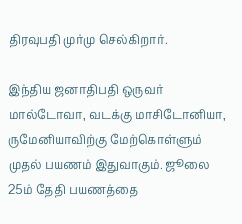திரவுபதி முர்மு செல்கிறார்.

இந்திய ஜனாதிபதி ஒருவர் மால்டோவா, வடக்கு மாசிடோனியா, ருமேனியாவிற்கு மேற்கொள்ளும் முதல் பயணம் இதுவாகும். ஜூலை 25ம் தேதி பயணத்தை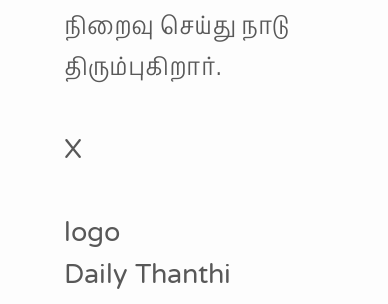நிறைவு செய்து நாடு திரும்புகிறார்.

X

logo
Daily Thanthi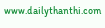www.dailythanthi.com